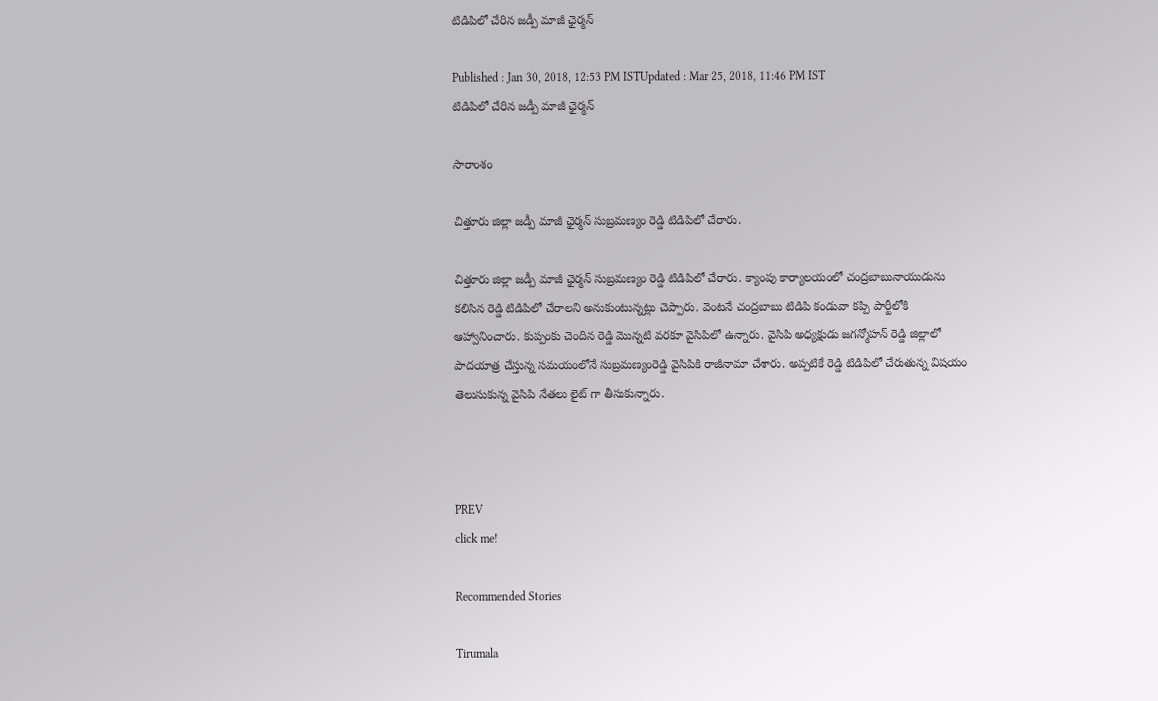టిడిపిలో చేరిన జడ్పీ మాజీ ఛైర్మన్

Published : Jan 30, 2018, 12:53 PM ISTUpdated : Mar 25, 2018, 11:46 PM IST
టిడిపిలో చేరిన జడ్పీ మాజీ ఛైర్మన్

సారాంశం

చిత్తూరు జిల్లా జడ్పీ మాజీ ఛైర్మన్ సుబ్రమణ్యం రెడ్డి టిడిపిలో చేరారు.

చిత్తూరు జిల్లా జడ్పీ మాజీ ఛైర్మన్ సుబ్రమణ్యం రెడ్డి టిడిపిలో చేరారు. క్యాంపు కార్యాలయంలో చంద్రబాబునాయుడును కలిసిన రెడ్డి టిడిపిలో చేరాలని అనుకుంటున్నట్లు చెప్పారు. వెంటనే చంద్రబాబు టిడిపి కండువా కప్పి పార్టీలోకి ఆహ్వానించారు. కుప్పంకు చెందిన రెడ్డి మొన్నటి వరకూ వైసిపిలో ఉన్నారు. వైసిపి అధ్యక్షుడు జగన్మోహన్ రెడ్డి జిల్లాలో పాదయాత్ర చేస్తున్న సమయంలోనే సుబ్రమణ్యంరెడ్డి వైసిపికి రాజీనామా చేశారు. అప్పటికే రెడ్డి టిడిపిలో చేరుతున్న విషయం తెలుసుకున్న వైసిపి నేతలు లైట్ గా తీసుకున్నారు.



PREV
click me!

Recommended Stories

Tirumala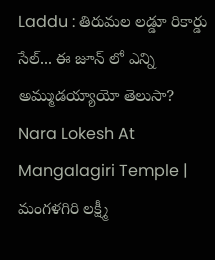Laddu : తిరుమల లడ్డూ రికార్డు సేల్... ఈ జూన్ లో ఎన్ని అమ్ముడయ్యాయో తెలుసా?
Nara Lokesh At Mangalagiri Temple | మంగళగిరి లక్ష్మీ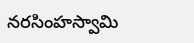నరసింహస్వామి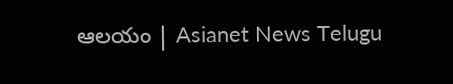ఆలయం | Asianet News Telugu